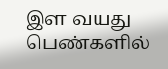இள வயது பெண்களில்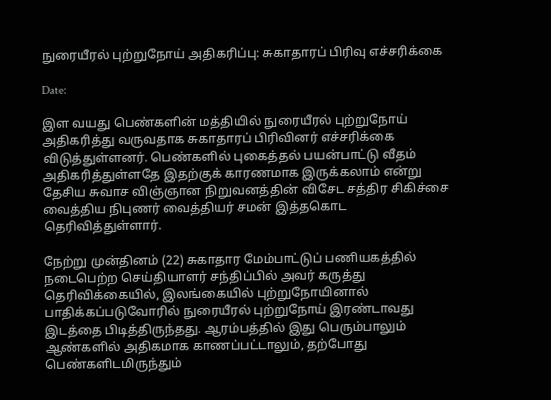நுரையீரல் புற்றுநோய் அதிகரிப்பு: சுகாதாரப் பிரிவு எச்சரிக்கை

Date:

இள வயது பெண்களின் மத்தியில் நுரையீரல் புற்றுநோய் அதிகரித்து வருவதாக சுகாதாரப் பிரிவினர் எச்சரிக்கை விடுத்துள்ளனர். பெண்களில் புகைத்தல் பயன்பாட்டு வீதம் அதிகரித்துள்ளதே இதற்குக் காரணமாக இருக்கலாம் என்று தேசிய சுவாச விஞ்ஞான நிறுவனத்தின் விசேட சத்திர சிகிச்சை வைத்திய நிபுணர் வைத்தியர் சமன் இத்தகொட தெரிவித்துள்ளார்.

நேற்று முன்தினம் (22) சுகாதார மேம்பாட்டுப் பணியகத்தில் நடைபெற்ற செய்தியாளர் சந்திப்பில் அவர் கருத்து தெரிவிக்கையில், இலங்கையில் புற்றுநோயினால் பாதிக்கப்படுவோரில் நுரையீரல் புற்றுநோய் இரண்டாவது இடத்தை பிடித்திருந்தது. ஆரம்பத்தில் இது பெரும்பாலும் ஆண்களில் அதிகமாக காணப்பட்டாலும், தற்போது பெண்களிடமிருந்தும்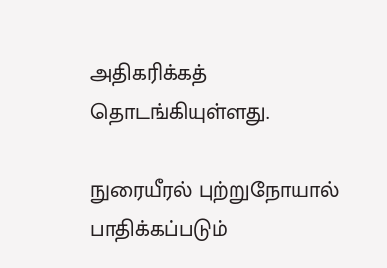அதிகரிக்கத் தொடங்கியுள்ளது.

நுரையீரல் புற்றுநோயால் பாதிக்கப்படும்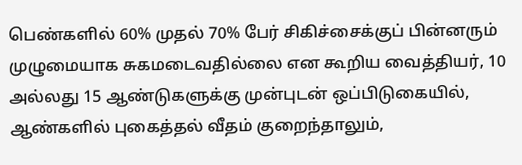பெண்களில் 60% முதல் 70% பேர் சிகிச்சைக்குப் பின்னரும் முழுமையாக சுகமடைவதில்லை என கூறிய வைத்தியர், 10 அல்லது 15 ஆண்டுகளுக்கு முன்புடன் ஒப்பிடுகையில், ஆண்களில் புகைத்தல் வீதம் குறைந்தாலும்,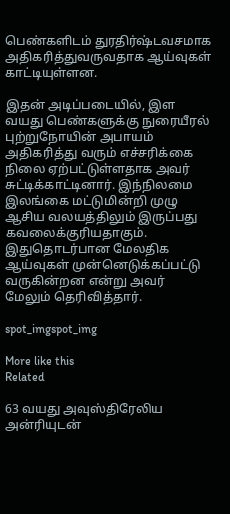பெண்களிடம் துரதிர்ஷ்டவசமாக அதிகரித்துவருவதாக ஆய்வுகள் காட்டியுள்ளன.

இதன் அடிப்படையில், இள வயது பெண்களுக்கு நுரையீரல் புற்றுநோயின் அபாயம் அதிகரித்து வரும் எச்சரிக்கை நிலை ஏற்பட்டுள்ளதாக அவர் சுட்டிக்காட்டினார். இந்நிலமை இலங்கை மட்டுமின்றி முழு ஆசிய வலயத்திலும் இருப்பது கவலைக்குரியதாகும். இதுதொடர்பான மேலதிக ஆய்வுகள் முன்னெடுக்கப்பட்டு வருகின்றன என்று அவர் மேலும் தெரிவித்தார்.

spot_imgspot_img

More like this
Related

63 வயது அவுஸ்திரேலிய அன்ரியுடன்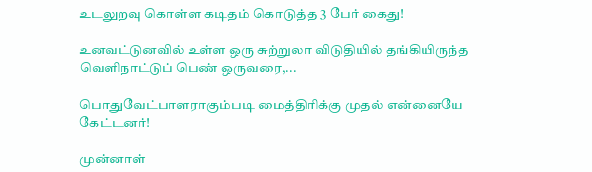உடலுறவு கொள்ள கடிதம் கொடுத்த 3 பேர் கைது!

உனவட்டுனவில் உள்ள ஒரு சுற்றுலா விடுதியில் தங்கியிருந்த வெளிநாட்டுப் பெண் ஒருவரை,...

பொதுவேட்பாளராகும்படி மைத்திரிக்கு முதல் என்னையே கேட்டனர்!

முன்னாள்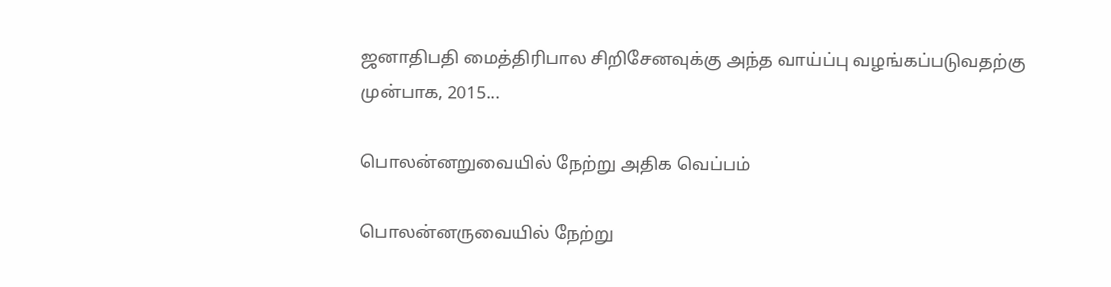ஜனாதிபதி மைத்திரிபால சிறிசேனவுக்கு அந்த வாய்ப்பு வழங்கப்படுவதற்கு முன்பாக, 2015...

பொலன்னறுவையில் நேற்று அதிக வெப்பம்

பொலன்னருவையில் நேற்று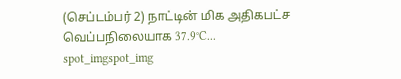(செப்டம்பர் 2) நாட்டின் மிக அதிகபட்ச வெப்பநிலையாக 37.9°C...
spot_imgspot_img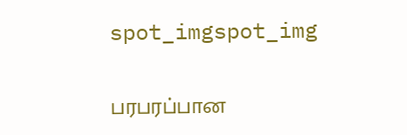spot_imgspot_img

பரபரப்பான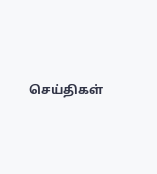செய்திகள்